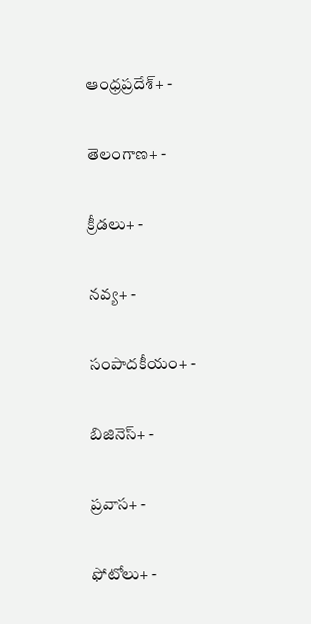ఆంధ్రప్రదేశ్+ -

తెలంగాణ+ -

క్రీడలు+ -

నవ్య+ -

సంపాదకీయం+ -

బిజినెస్+ -

ప్రవాస+ -

ఫోటోలు+ -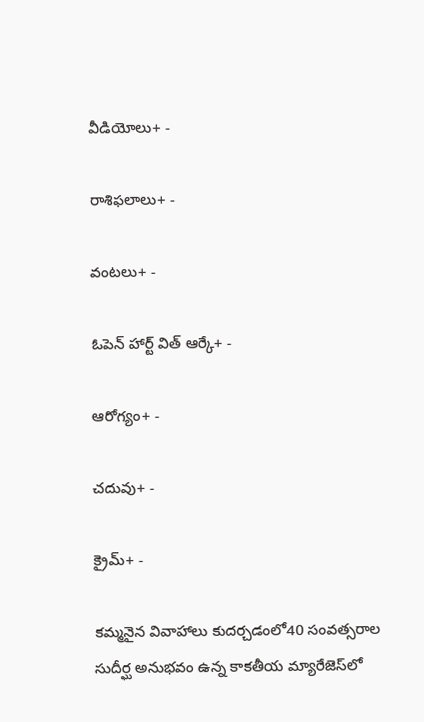వీడియోలు+ -

రాశిఫలాలు+ -

వంటలు+ -

ఓపెన్ హార్ట్ విత్ ఆర్కే+ -

ఆరోగ్యం+ -

చదువు+ -

క్రైమ్+ -

కమ్మనైన వివాహాలు కుదర్చడంలో40 సంవత్సరాల సుదీర్ఘ అనుభవం ఉన్న కాకతీయ మ్యారేజెస్‌లో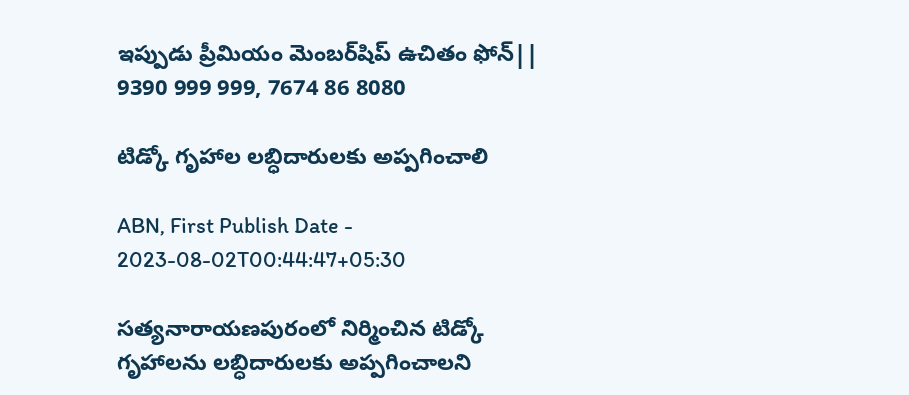ఇప్పుడు ప్రీమియం మెంబర్‌షిప్‌ ఉచితం ఫోన్|| 9390 999 999, 7674 86 8080

టిడ్కో గృహాల లబ్ధిదారులకు అప్పగించాలి

ABN, First Publish Date - 2023-08-02T00:44:47+05:30

సత్యనారాయణపురంలో నిర్మించిన టిడ్కో గృహాలను లబ్ధిదారులకు అప్పగించాలని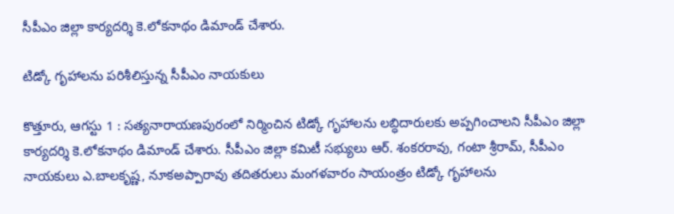సీపీఎం జిల్లా కార్యదర్శి కె.లోకనాథం డిమాండ్‌ చేశారు.

టిడ్కో గృహాలను పరిశీలిస్తున్న సీపీఎం నాయకులు

కొత్తూరు, ఆగస్టు 1 : సత్యనారాయణపురంలో నిర్మించిన టిడ్కో గృహాలను లబ్ధిదారులకు అప్పగించాలని సీపీఎం జిల్లా కార్యదర్శి కె.లోకనాథం డిమాండ్‌ చేశారు. సీపీఎం జిల్లా కమిటీ సభ్యులు ఆర్‌. శంకరరావు, గంటా శ్రీరామ్‌, సీపీఎం నాయకులు ఎ.బాలకృష్ణ, నూకఅప్పారావు తదితరులు మంగళవారం సాయంత్రం టిడ్కో గృహాలను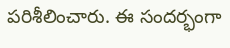పరిశీలించారు. ఈ సందర్భంగా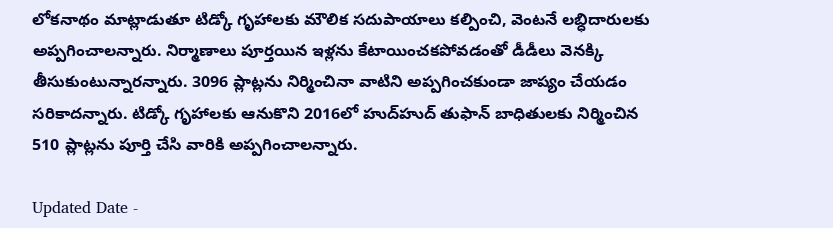లోకనాథం మాట్లాడుతూ టిడ్కో గృహాలకు మౌలిక సదుపాయాలు కల్పించి, వెంటనే లబ్ధిదారులకు అప్పగించాలన్నారు. నిర్మాణాలు పూర్తయిన ఇళ్లను కేటాయించకపోవడంతో డీడీలు వెనక్కి తీసుకుంటున్నారన్నారు. 3096 ప్లాట్లను నిర్మించినా వాటిని అప్పగించకుండా జాప్యం చేయడం సరికాదన్నారు. టిడ్కో గృహాలకు ఆనుకొని 2016లో హుద్‌హుద్‌ తుఫాన్‌ బాధితులకు నిర్మించిన 510 ప్లాట్లను పూర్తి చేసి వారికి అప్పగించాలన్నారు.

Updated Date -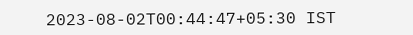2023-08-02T00:44:47+05:30 IST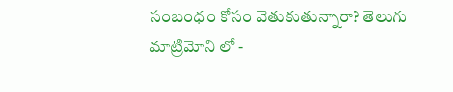సంబంధం కోసం వెతుకుతున్నారా? తెలుగు మాట్రిమోని లో -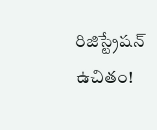రిజిస్ట్రేషన్ ఉచితం!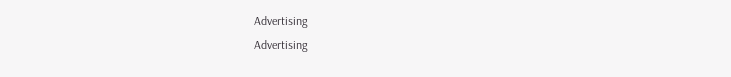Advertising
Advertising